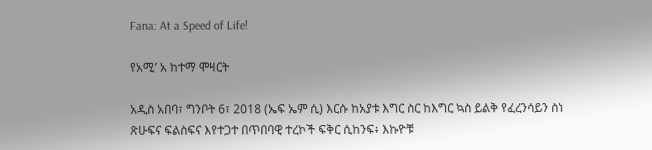Fana: At a Speed of Life!

የአሚ’ አ ከተማ ሞዛርት

አዲስ አበባ፣ ግንቦት 6፣ 2018 (ኤፍ ኤም ሲ) እርሱ ከአያቱ እግር ስር ከእግር ኳስ ይልቅ የፈረንሳይን ስነ ጽሁፍና ፍልስፍና እየተጋተ በጥበባዊ ተረኮች ፍቅር ሲከንፍ፥ እኩዮቹ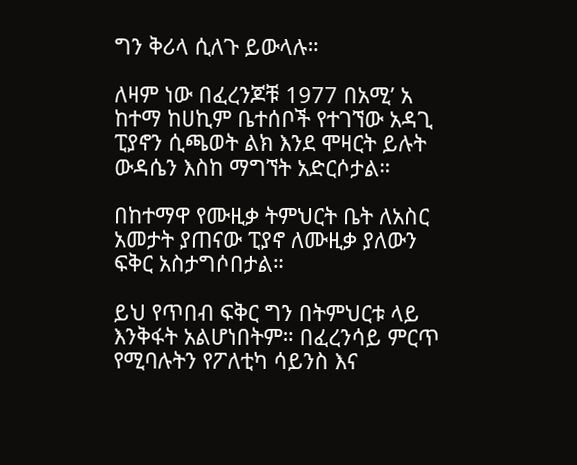ግን ቅሪላ ሲለጉ ይውላሉ።

ለዛም ነው በፈረንጆቹ 1977 በአሚ’ አ ከተማ ከሀኪም ቤተሰቦች የተገኘው አዳጊ ፒያኖን ሲጫወት ልክ እንደ ሞዛርት ይሉት ውዳሴን እስከ ማግኘት አድርሶታል።

በከተማዋ የሙዚቃ ትምህርት ቤት ለአስር አመታት ያጠናው ፒያኖ ለሙዚቃ ያለውን ፍቅር አስታግሶበታል።

ይህ የጥበብ ፍቅር ግን በትምህርቱ ላይ እንቅፋት አልሆነበትም። በፈረንሳይ ምርጥ የሚባሉትን የፖለቲካ ሳይንስ እና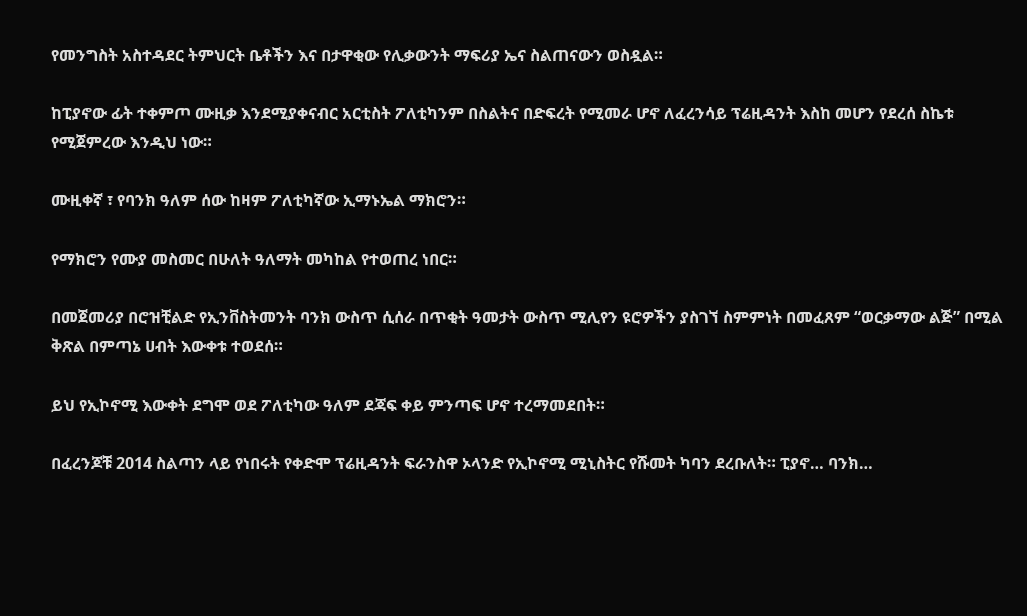የመንግስት አስተዳደር ትምህርት ቤቶችን እና በታዋቂው የሊቃውንት ማፍሪያ ኤና ስልጠናውን ወስዷል።

ከፒያኖው ፊት ተቀምጦ ሙዚቃ እንደሚያቀናብር አርቲስት ፖለቲካንም በስልትና በድፍረት የሚመራ ሆኖ ለፈረንሳይ ፕሬዚዳንት እስከ መሆን የደረሰ ስኬቱ የሚጀምረው እንዲህ ነው።

ሙዚቀኛ ፣ የባንክ ዓለም ሰው ከዛም ፖለቲካኛው ኢማኑኤል ማክሮን።

የማክሮን የሙያ መስመር በሁለት ዓለማት መካከል የተወጠረ ነበር።

በመጀመሪያ በሮዝቺልድ የኢንቨስትመንት ባንክ ውስጥ ሲሰራ በጥቂት ዓመታት ውስጥ ሚሊየን ዩሮዎችን ያስገኘ ስምምነት በመፈጸም “ወርቃማው ልጅ” በሚል ቅጽል በምጣኔ ሀብት እውቀቱ ተወደሰ።

ይህ የኢኮኖሚ እውቀት ደግሞ ወደ ፖለቲካው ዓለም ደጃፍ ቀይ ምንጣፍ ሆኖ ተረማመደበት።

በፈረንጆቹ 2014 ስልጣን ላይ የነበሩት የቀድሞ ፕሬዚዳንት ፍራንስዋ ኦላንድ የኢኮኖሚ ሚኒስትር የሹመት ካባን ደረቡለት። ፒያኖ… ባንክ…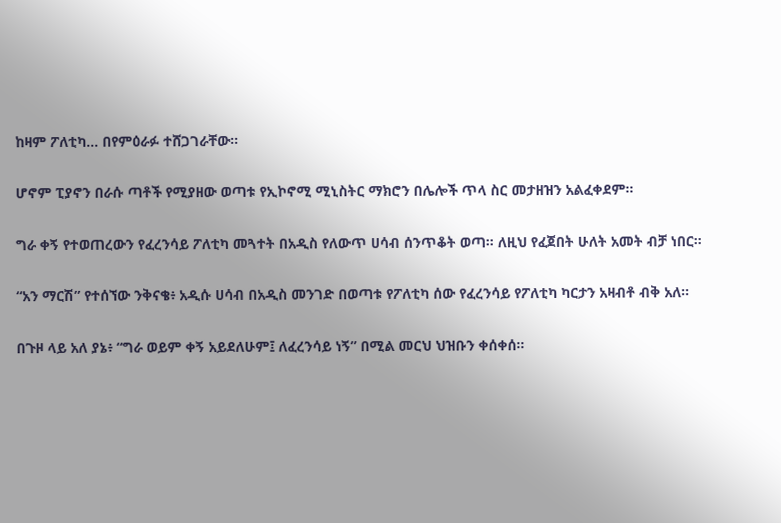ከዛም ፖለቲካ… በየምዕራፉ ተሸጋገራቸው።

ሆኖም ፒያኖን በራሱ ጣቶች የሚያዘው ወጣቱ የኢኮኖሚ ሚኒስትር ማክሮን በሌሎች ጥላ ስር መታዘዝን አልፈቀደም።

ግራ ቀኝ የተወጠረውን የፈረንሳይ ፖለቲካ መጓተት በአዲስ የለውጥ ሀሳብ ሰንጥቆት ወጣ። ለዚህ የፈጀበት ሁለት አመት ብቻ ነበር።

“አን ማርሽ” የተሰኘው ንቅናቄ፥ አዲሱ ሀሳብ በአዲስ መንገድ በወጣቱ የፖለቲካ ሰው የፈረንሳይ የፖለቲካ ካርታን አዛብቶ ብቅ አለ።

በጉዞ ላይ አለ ያኔ፥ “ግራ ወይም ቀኝ አይደለሁም፤ ለፈረንሳይ ነኝ” በሚል መርህ ህዝቡን ቀሰቀሰ።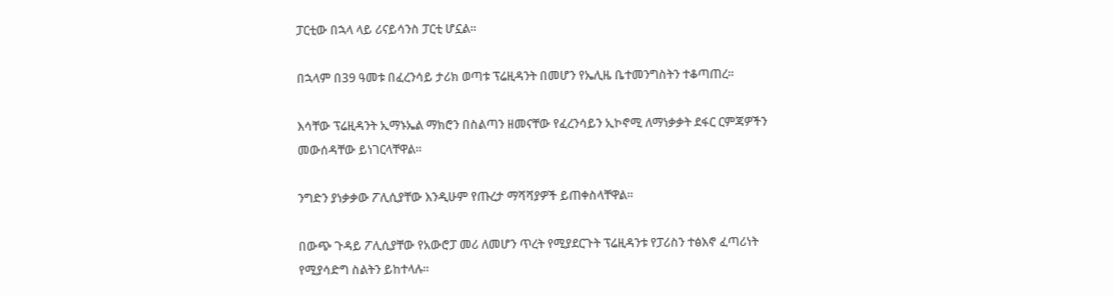ፓርቲው በኋላ ላይ ሪናይሳንስ ፓርቲ ሆኗል።

በኋላም በ39 ዓመቱ በፈረንሳይ ታሪክ ወጣቱ ፕሬዚዳንት በመሆን የኤሊዜ ቤተመንግስትን ተቆጣጠረ።

እሳቸው ፕሬዚዳንት ኢማኑኤል ማክሮን በስልጣን ዘመናቸው የፈረንሳይን ኢኮኖሚ ለማነቃቃት ደፋር ርምጃዎችን መውሰዳቸው ይነገርላቸዋል።

ንግድን ያነቃቃው ፖሊሲያቸው እንዲሁም የጡረታ ማሻሻያዎች ይጠቀስላቸዋል።

በውጭ ጉዳይ ፖሊሲያቸው የአውሮፓ መሪ ለመሆን ጥረት የሚያደርጉት ፕሬዚዳንቱ የፓሪስን ተፅእኖ ፈጣሪነት የሚያሳድግ ስልትን ይከተላሉ።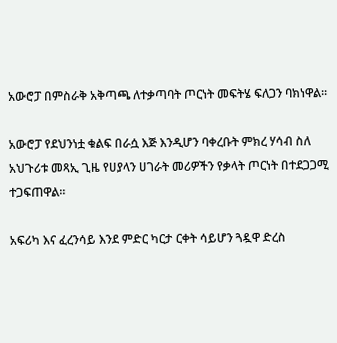አውሮፓ በምስራቅ አቅጣጫ ለተቃጣባት ጦርነት መፍትሄ ፍለጋን ባክነዋል፡፡

አውሮፓ የደህንነቷ ቁልፍ በራሷ እጅ እንዲሆን ባቀረቡት ምክረ ሃሳብ ስለ አህጉሪቱ መጻኢ ጊዜ የሀያላን ሀገራት መሪዎችን የቃላት ጦርነት በተደጋጋሚ ተጋፍጠዋል።

አፍሪካ እና ፈረንሳይ እንደ ምድር ካርታ ርቀት ሳይሆን ጓዷዋ ድረስ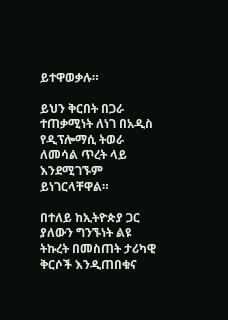ይተዋወቃሉ።

ይህን ቅርበት በጋራ ተጠቃሚነት ለነገ በአዲስ የዲፕሎማሲ ትወራ ለመሳል ጥረት ላይ እንደሚገኙም ይነገርላቸዋል።

በተለይ ከኢትዮጵያ ጋር ያለውን ግንኙነት ልዩ ትኩረት በመስጠት ታሪካዊ ቅርሶች እንዲጠበቁና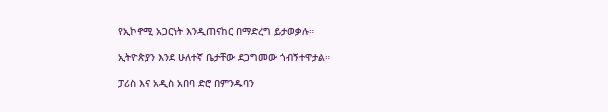የኢኮኖሚ አጋርነት እንዲጠናከር በማድረግ ይታወቃሉ።

ኢትዮጵያን እንደ ሁለተኛ ቤታቸው ደጋግመው ጎብኝተዋታል።

ፓሪስ እና አዲስ አበባ ድሮ በምንዱባን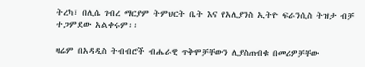ትረካ፣ በሊሴ ገብረ ማርያም ትምህርት ቤት እና የአሊያንስ ኢትዮ ፍራንሲስ ትዝታ ብቻ ተጋምደው አልቀሩም፡፡

ዛሬም በአዳዲስ ትብብሮች ብሔራዊ ጥቅሞቻቸውን ሊያስጠብቁ በመሪዎቻቸው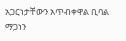አጋርነታቸውን አጥብቀዋል ቢባል ማጋነን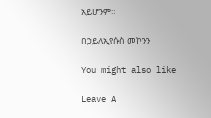አይሆንም።

በኃይለኢየሱስ መኮንን

You might also like

Leave A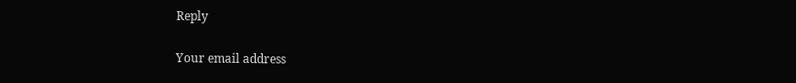Reply

Your email address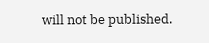will not be published.